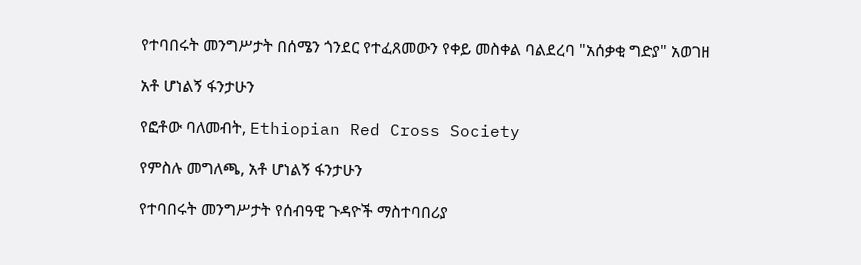የተባበሩት መንግሥታት በሰሜን ጎንደር የተፈጸመውን የቀይ መስቀል ባልደረባ "አሰቃቂ ግድያ" አወገዘ

አቶ ሆነልኝ ፋንታሁን

የፎቶው ባለመብት, Ethiopian Red Cross Society

የምስሉ መግለጫ, አቶ ሆነልኝ ፋንታሁን

የተባበሩት መንግሥታት የሰብዓዊ ጉዳዮች ማስተባበሪያ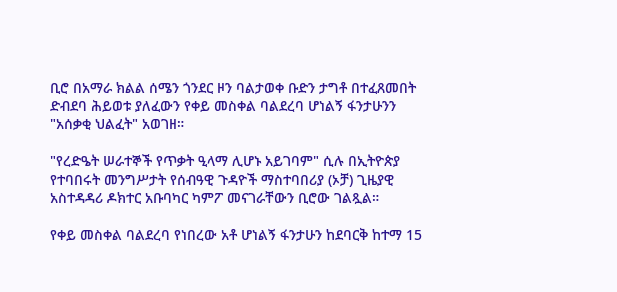ቢሮ በአማራ ክልል ሰሜን ጎንደር ዞን ባልታወቀ ቡድን ታግቶ በተፈጸመበት ድብደባ ሕይወቱ ያለፈውን የቀይ መስቀል ባልደረባ ሆነልኝ ፋንታሁንን "አሰቃቂ ህልፈት" አወገዘ።

"የረድዔት ሠራተኞች የጥቃት ዒላማ ሊሆኑ አይገባም" ሲሉ በኢትዮጵያ የተባበሩት መንግሥታት የሰብዓዊ ጉዳዮች ማስተባበሪያ (ኦቻ) ጊዜያዊ አስተዳዳሪ ዶክተር አቡባካር ካምፖ መናገራቸውን ቢሮው ገልጿል።

የቀይ መስቀል ባልደረባ የነበረው አቶ ሆነልኝ ፋንታሁን ከደባርቅ ከተማ 15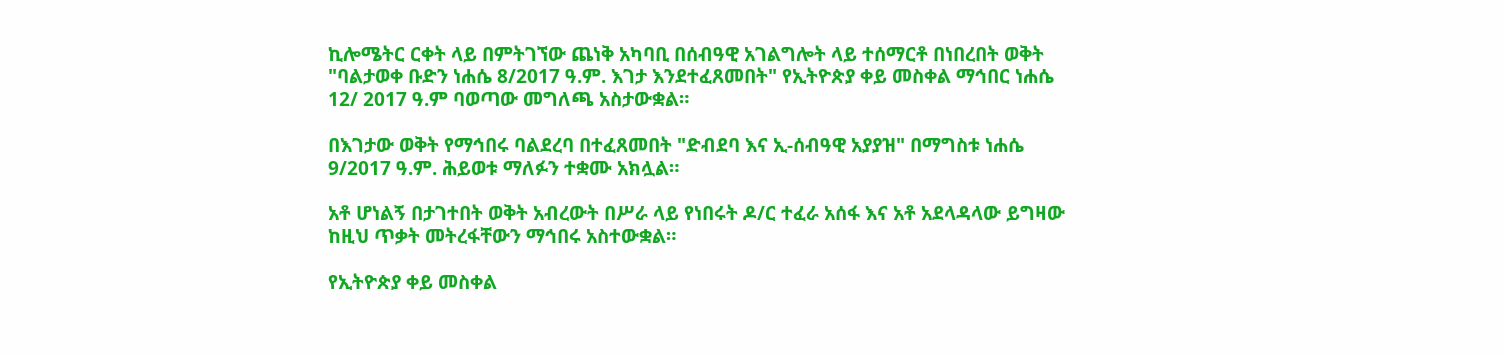ኪሎሜትር ርቀት ላይ በምትገኘው ጨነቅ አካባቢ በሰብዓዊ አገልግሎት ላይ ተሰማርቶ በነበረበት ወቅት "ባልታወቀ ቡድን ነሐሴ 8/2017 ዓ.ም. እገታ እንደተፈጸመበት" የኢትዮጵያ ቀይ መስቀል ማኅበር ነሐሴ 12/ 2017 ዓ.ም ባወጣው መግለጫ አስታውቋል።

በእገታው ወቅት የማኅበሩ ባልደረባ በተፈጸመበት "ድብደባ እና ኢ-ሰብዓዊ አያያዝ" በማግስቱ ነሐሴ 9/2017 ዓ.ም. ሕይወቱ ማለፉን ተቋሙ አክሏል።

አቶ ሆነልኝ በታገተበት ወቅት አብረውት በሥራ ላይ የነበሩት ዶ/ር ተፈራ አሰፋ እና አቶ አደላዳላው ይግዛው ከዚህ ጥቃት መትረፋቸውን ማኅበሩ አስተውቋል።

የኢትዮጵያ ቀይ መስቀል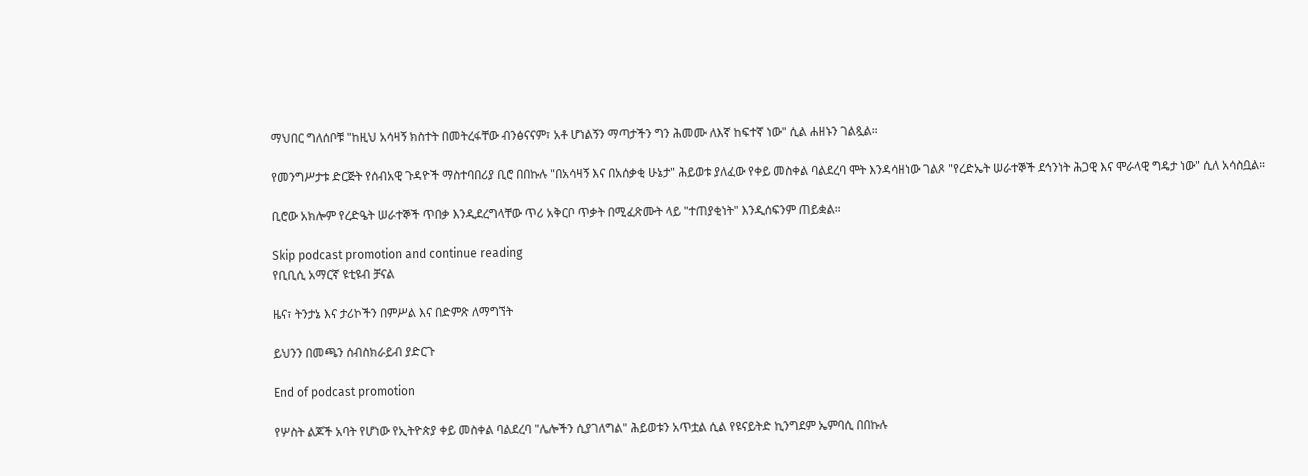ማህበር ግለሰቦቹ "ከዚህ አሳዛኝ ክስተት በመትረፋቸው ብንፅናናም፣ አቶ ሆነልኝን ማጣታችን ግን ሕመሙ ለእኛ ከፍተኛ ነው" ሲል ሐዘኑን ገልጿል።

የመንግሥታቱ ድርጅት የሰብአዊ ጉዳዮች ማስተባበሪያ ቢሮ በበኩሉ "በአሳዛኝ እና በአሰቃቂ ሁኔታ" ሕይወቱ ያለፈው የቀይ መስቀል ባልደረባ ሞት እንዳሳዘነው ገልጾ "የረድኤት ሠራተኞች ደኅንነት ሕጋዊ እና ሞራላዊ ግዴታ ነው" ሲለ አሳስቧል።

ቢሮው አክሎም የረድዔት ሠራተኞች ጥበቃ እንዲደረግላቸው ጥሪ አቅርቦ ጥቃት በሚፈጽሙት ላይ "ተጠያቂነት" እንዲሰፍንም ጠይቋል።

Skip podcast promotion and continue reading
የቢቢሲ አማርኛ ዩቲዩብ ቻናል

ዜና፣ ትንታኔ እና ታሪኮችን በምሥል እና በድምጽ ለማግኘት

ይህንን በመጫን ሰብስክራይብ ያድርጉ

End of podcast promotion

የሦስት ልጆች አባት የሆነው የኢትዮጵያ ቀይ መስቀል ባልደረባ "ሌሎችን ሲያገለግል" ሕይወቱን አጥቷል ሲል የዩናይትድ ኪንግደም ኤምባሲ በበኩሉ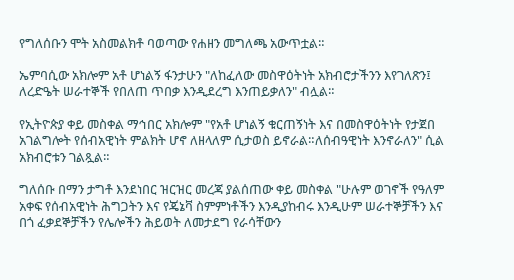የግለሰቡን ሞት አስመልክቶ ባወጣው የሐዘን መግለጫ አውጥቷል።

ኤምባሲው አክሎም አቶ ሆነልኝ ፋንታሁን "ለከፈለው መስዋዕትነት አክብሮታችንን እየገለጽን፤ ለረድዔት ሠራተኞች የበለጠ ጥበቃ እንዲደረግ እንጠይቃለን" ብሏል።

የኢትዮጵያ ቀይ መስቀል ማኅበር አክሎም "የአቶ ሆነልኝ ቁርጠኝነት እና በመስዋዕትነት የታጀበ አገልግሎት የሰብአዊነት ምልክት ሆኖ ለዘላለም ሲታወስ ይኖራል።ለሰብዓዊነት እንኖራለን" ሲል አክብሮቱን ገልጿል።

ግለሰቡ በማን ታግቶ እንደነበር ዝርዝር መረጃ ያልሰጠው ቀይ መስቀል "ሁሉም ወገኖች የዓለም አቀፍ የሰብአዊነት ሕግጋትን እና የጄኔቫ ስምምነቶችን እንዲያከብሩ እንዲሁም ሠራተኞቻችን እና በጎ ፈቃደኞቻችን የሌሎችን ሕይወት ለመታደግ የራሳቸውን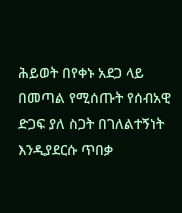ሕይወት በየቀኑ አደጋ ላይ በመጣል የሚሰጡት የሰብአዊ ድጋፍ ያለ ስጋት በገለልተኝነት እንዲያደርሱ ጥበቃ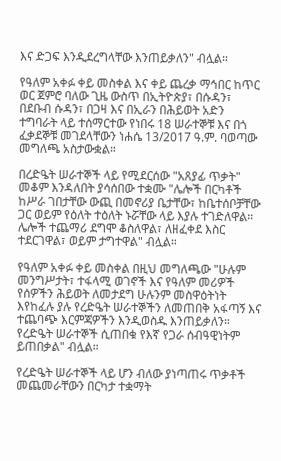እና ድጋፍ እንዲደረግላቸው እንጠይቃለን" ብሏል።

የዓለም አቀፉ ቀይ መስቀል እና ቀይ ጨረቃ ማኅበር ከጥር ወር ጀምሮ ባለው ጊዜ ውስጥ በኢትዮጵያ፣ በሱዳን፣ በደቡብ ሱዳን፣ በጋዛ እና በኢራን በሕይወት አድን ተግባራት ላይ ተሰማርተው የነበሩ 18 ሠራተኞቹ እና በጎ ፈቃደኞቹ መገደላቸውን ነሐሴ 13/2017 ዓ.ም. ባወጣው መግለጫ አስታውቋል።

በረድዔት ሠራተኞች ላይ የሚደርሰው "አጸያፊ ጥቃት" መቆም እንዳለበት ያሳሰበው ተቋሙ "ሌሎች በርካቶች ከሥራ ገበታቸው ውጪ በመኖሪያ ቤታቸው፣ ከቤተሰቦቻቸው ጋር ወይም የዕለት ተዕለት ኑሯቸው ላይ እያሉ ተገድለዋል። ሌሎች ተጨማሪ ደግሞ ቆስለዋል፣ ለዘፈቀደ እስር ተደርገዋል፣ ወይም ታግተዋል" ብሏል።

የዓለም አቀፉ ቀይ መስቀል በዚህ መግለጫው "ሁሉም መንግሥታት፣ ተፋላሚ ወገኖች እና የዓለም መሪዎች የሰዎችን ሕይወት ለመታደግ ሁሉንም መስዋዕትነት እየከፈሉ ያሉ የረድዔት ሠራተኞችን ለመጠበቅ አፋጣኝ እና ተጨባጭ እርምጃዎችን እንዲወስዱ እንጠይቃለን። የረድዔት ሠራተኞች ሲጠበቁ የእኛ የጋራ ሰብዓዊነትም ይጠበቃል" ብሏል።

የረድዔት ሠራተኞች ላይ ሆን ብለው ያነጣጠሩ ጥቃቶች መጨመራቸውን በርካታ ተቋማት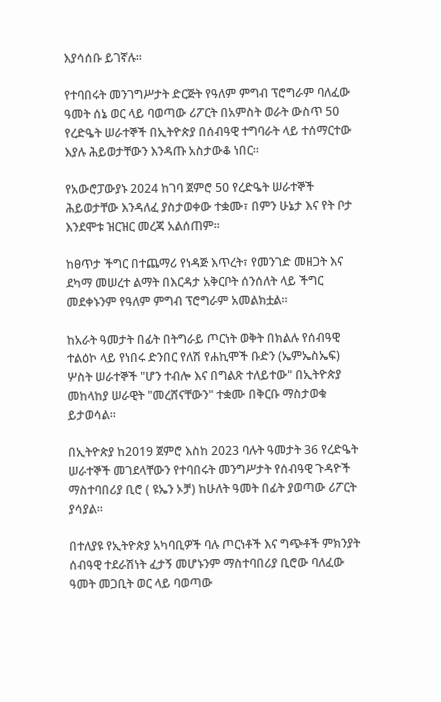እያሳሰቡ ይገኛሉ።

የተባበሩት መንገግሥታት ድርጅት የዓለም ምግብ ፕሮግራም ባለፈው ዓመት ሰኔ ወር ላይ ባወጣው ሪፖርት በአምስት ወራት ውስጥ 50 የረድዔት ሠራተኞች በኢትዮጵያ በሰብዓዊ ተግባራት ላይ ተሰማርተው እያሉ ሕይወታቸውን እንዳጡ አስታውቆ ነበር።

የአውሮፓውያኑ 2024 ከገባ ጀምሮ 50 የረድዔት ሠራተኞች ሕይወታቸው እንዳለፈ ያስታወቀው ተቋሙ፣ በምን ሁኔታ እና የት ቦታ እንደሞቱ ዝርዝር መረጃ አልሰጠም።

ከፀጥታ ችግር በተጨማሪ የነዳጅ እጥረት፣ የመንገድ መዘጋት እና ደካማ መሠረተ ልማት በእርዳታ አቅርቦት ሰንሰለት ላይ ችግር መደቀኑንም የዓለም ምግብ ፕሮግራም አመልክቷል።

ከአራት ዓመታት በፊት በትግራይ ጦርነት ወቅት በክልሉ የሰብዓዊ ተልዕኮ ላይ የነበሩ ድንበር የለሽ የሐኪሞች ቡድን (ኤምኤስኤፍ) ሦስት ሠራተኞች "ሆን ተብሎ እና በግልጽ ተለይተው" በኢትዮጵያ መከላከያ ሠራዊት "መረሸናቸውን" ተቋሙ በቅርቡ ማስታወቁ ይታወሳል።

በኢትዮጵያ ከ2019 ጀምሮ እስከ 2023 ባሉት ዓመታት 36 የረድዔት ሠራተኞች መገደላቸውን የተባበሩት መንግሥታት የሰብዓዊ ጉዳዮች ማስተባበሪያ ቢሮ ( ዩኤን ኦቻ) ከሁለት ዓመት በፊት ያወጣው ሪፖርት ያሳያል።

በተለያዩ የኢትዮጵያ አካባቢዎች ባሉ ጦርነቶች እና ግጭቶች ምክንያት ሰብዓዊ ተደራሽነት ፈታኝ መሆኑንም ማስተባበሪያ ቢሮው ባለፈው ዓመት መጋቢት ወር ላይ ባወጣው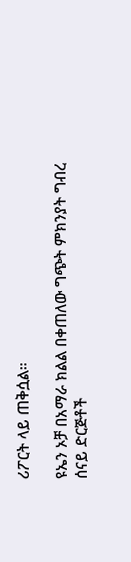ሪፖርት ላይ ጠቅሷል።

ዩኤን ኦቻ በአማራ ክልል በቀጠለው ግጭት ምክንያት ግብረ ሰናይ ድርጅቶች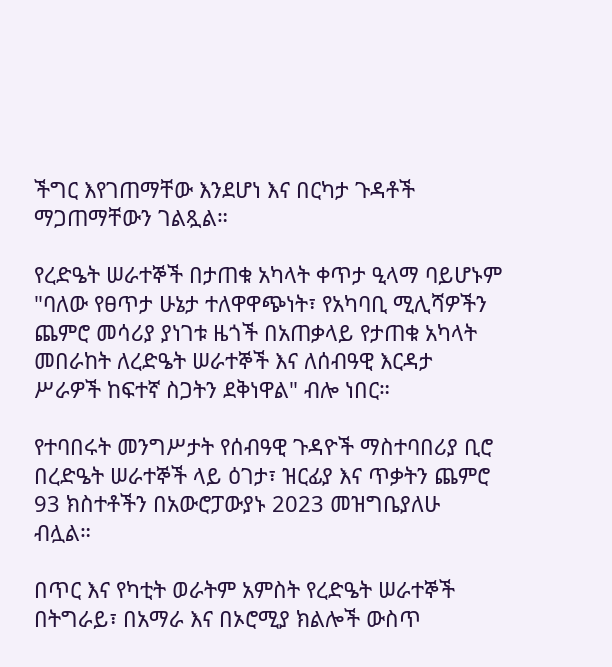ችግር እየገጠማቸው እንደሆነ እና በርካታ ጉዳቶች ማጋጠማቸውን ገልጿል።

የረድዔት ሠራተኞች በታጠቁ አካላት ቀጥታ ዒላማ ባይሆኑም "ባለው የፀጥታ ሁኔታ ተለዋዋጭነት፣ የአካባቢ ሚሊሻዎችን ጨምሮ መሳሪያ ያነገቱ ዜጎች በአጠቃላይ የታጠቁ አካላት መበራከት ለረድዔት ሠራተኞች እና ለሰብዓዊ እርዳታ ሥራዎች ከፍተኛ ስጋትን ደቅነዋል" ብሎ ነበር።

የተባበሩት መንግሥታት የሰብዓዊ ጉዳዮች ማስተባበሪያ ቢሮ በረድዔት ሠራተኞች ላይ ዕገታ፣ ዝርፊያ እና ጥቃትን ጨምሮ 93 ክስተቶችን በአውሮፓውያኑ 2023 መዝግቤያለሁ ብሏል።

በጥር እና የካቲት ወራትም አምስት የረድዔት ሠራተኞች በትግራይ፣ በአማራ እና በኦሮሚያ ክልሎች ውስጥ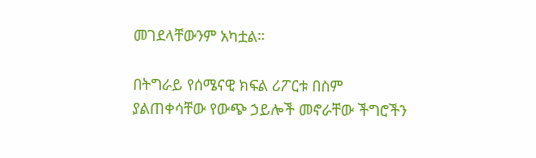መገደላቸውንም አካቷል።

በትግራይ የሰሜናዊ ክፍል ሪፖርቱ በስም ያልጠቀሳቸው የውጭ ኃይሎች መኖራቸው ችግሮችን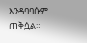እንዳባባሱም ጠቅሷል።